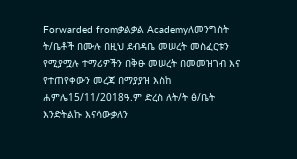Forwarded fromቃልቃል Academyለመንግስት ት/ቤቶች በሙሉ በዚህ ደብዳቤ መሠረት መስፈርቱን የሚያሟሉ ተማሪዎችን በቅፁ መሠረት በመመዝገብ እና የተጠየቀውን መረጃ በማያያዝ እስከ ሐምሌ15/11/2018ዓ.ም ድረስ ለት/ት ፅ/ቤት እንድትልኩ እናሳውቃለን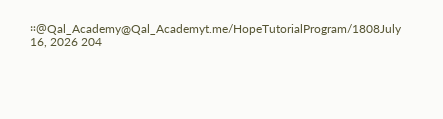።@Qal_Academy@Qal_Academyt.me/HopeTutorialProgram/1808July 16, 2026 204